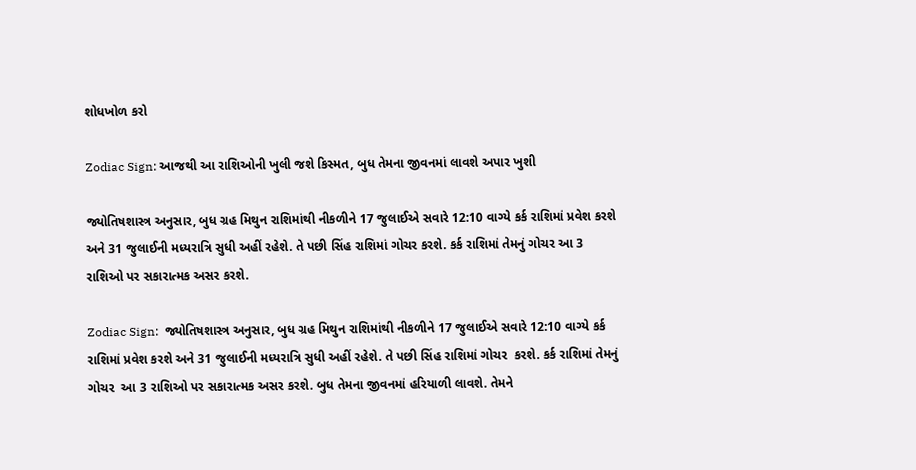શોધખોળ કરો

Zodiac Sign: આજથી આ રાશિઓની ખુલી જશે કિસ્મત, બુધ તેમના જીવનમાં લાવશે અપાર ખુશી

જ્યોતિષશાસ્ત્ર અનુસાર, બુધ ગ્રહ મિથુન રાશિમાંથી નીકળીને 17 જુલાઈએ સવારે 12:10 વાગ્યે કર્ક રાશિમાં પ્રવેશ કરશે અને 31 જુલાઈની મધ્યરાત્રિ સુધી અહીં રહેશે. તે પછી સિંહ રાશિમાં ગોચર કરશે. કર્ક રાશિમાં તેમનું ગોચર આ 3 રાશિઓ પર સકારાત્મક અસર કરશે.

Zodiac Sign:  જ્યોતિષશાસ્ત્ર અનુસાર, બુધ ગ્રહ મિથુન રાશિમાંથી નીકળીને 17 જુલાઈએ સવારે 12:10 વાગ્યે કર્ક રાશિમાં પ્રવેશ કરશે અને 31 જુલાઈની મધ્યરાત્રિ સુધી અહીં રહેશે. તે પછી સિંહ રાશિમાં ગોચર  કરશે. કર્ક રાશિમાં તેમનું ગોચર  આ 3 રાશિઓ પર સકારાત્મક અસર કરશે. બુધ તેમના જીવનમાં હરિયાળી લાવશે. તેમને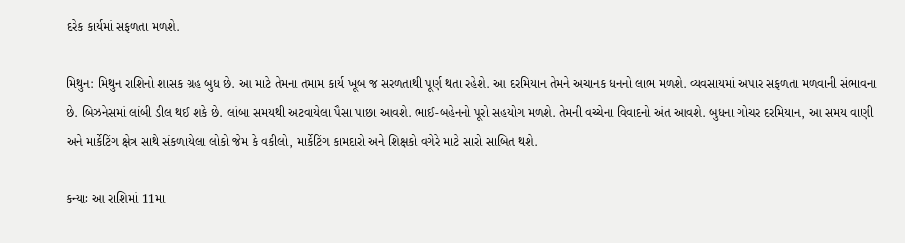દરેક કાર્યમાં સફળતા મળશે.

મિથુન: મિથુન રાશિનો શાસક ગ્રહ બુધ છે. આ માટે તેમના તમામ કાર્ય ખૂબ જ સરળતાથી પૂર્ણ થતા રહેશે. આ દરમિયાન તેમને અચાનક ધનનો લાભ મળશે. વ્યવસાયમાં અપાર સફળતા મળવાની સંભાવના છે. બિઝનેસમાં લાંબી ડીલ થઈ શકે છે. લાંબા સમયથી અટવાયેલા પૈસા પાછા આવશે. ભાઈ-બહેનનો પૂરો સહયોગ મળશે. તેમની વચ્ચેના વિવાદનો અંત આવશે. બુધના ગોચર દરમિયાન, આ સમય વાણી અને માર્કેટિંગ ક્ષેત્ર સાથે સંકળાયેલા લોકો જેમ કે વકીલો, માર્કેટિંગ કામદારો અને શિક્ષકો વગેરે માટે સારો સાબિત થશે.

કન્યાઃ આ રાશિમાં 11મા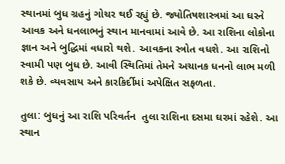સ્થાનમાં બુધ ગ્રહનું ગોચર થઈ રહ્યું છે. જ્યોતિષશાસ્ત્રમાં આ ઘરને આવક અને ધનલાભનું સ્થાન માનવામાં આવે છે. આ રાશિના લોકોના જ્ઞાન અને બુદ્ધિમાં વધારો થશે. આવકના સ્ત્રોત વધશે. આ રાશિનો સ્વામી પણ બુધ છે. આવી સ્થિતિમાં તેમને અચાનક ધનનો લાભ મળી શકે છે. વ્યવસાય અને કારકિર્દીમાં અપેક્ષિત સફળતા.

તુલા: બુધનું આ રાશિ પરિવર્તન  તુલા રાશિના દસમા ઘરમાં રહેશે. આ સ્થાન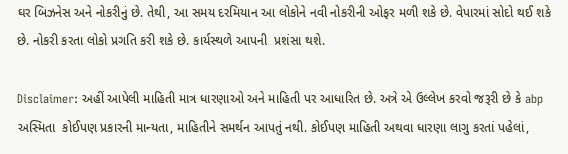ઘર બિઝનેસ અને નોકરીનું છે. તેથી, આ સમય દરમિયાન આ લોકોને નવી નોકરીની ઓફર મળી શકે છે. વેપારમાં સોદો થઈ શકે છે. નોકરી કરતા લોકો પ્રગતિ કરી શકે છે. કાર્યસ્થળે આપની  પ્રશંસા થશે.

Disclaimer: અહીં આપેલી માહિતી માત્ર ધારણાઓ અને માહિતી પર આધારિત છે. અત્રે એ ઉલ્લેખ કરવો જરૂરી છે કે abp  અસ્મિતા  કોઈપણ પ્રકારની માન્યતા, માહિતીને સમર્થન આપતું નથી. કોઈપણ માહિતી અથવા ધારણા લાગુ કરતાં પહેલાં,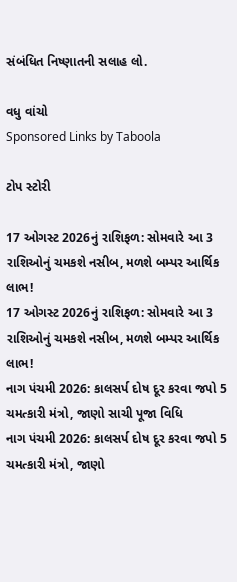સંબંધિત નિષ્ણાતની સલાહ લો.

વધુ વાંચો
Sponsored Links by Taboola

ટોપ સ્ટોરી

17 ઓગસ્ટ 2026નું રાશિફળ: સોમવારે આ 3 રાશિઓનું ચમકશે નસીબ, મળશે બમ્પર આર્થિક લાભ!
17 ઓગસ્ટ 2026નું રાશિફળ: સોમવારે આ 3 રાશિઓનું ચમકશે નસીબ, મળશે બમ્પર આર્થિક લાભ!
નાગ પંચમી 2026: કાલસર્પ દોષ દૂર કરવા જપો 5 ચમત્કારી મંત્રો, જાણો સાચી પૂજા વિધિ
નાગ પંચમી 2026: કાલસર્પ દોષ દૂર કરવા જપો 5 ચમત્કારી મંત્રો, જાણો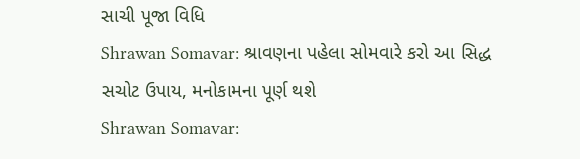સાચી પૂજા વિધિ
Shrawan Somavar: શ્રાવણના પહેલા સોમવારે કરો આ સિદ્ધ સચોટ ઉપાય, મનોકામના પૂર્ણ થશે
Shrawan Somavar: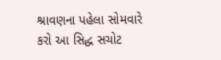શ્રાવણના પહેલા સોમવારે કરો આ સિદ્ધ સચોટ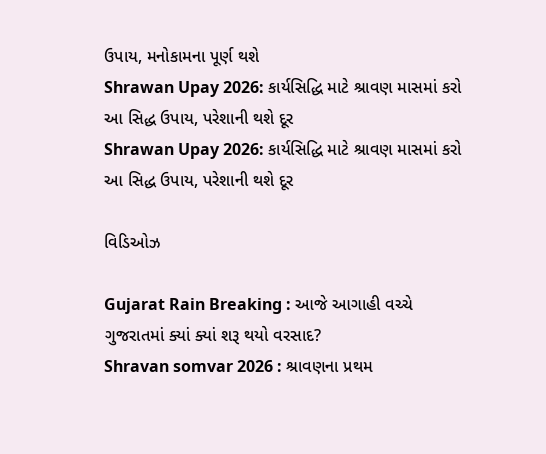ઉપાય, મનોકામના પૂર્ણ થશે
Shrawan Upay 2026: કાર્યસિદ્ધિ માટે શ્રાવણ માસમાં કરો આ સિદ્ધ ઉપાય, પરેશાની થશે દૂર
Shrawan Upay 2026: કાર્યસિદ્ધિ માટે શ્રાવણ માસમાં કરો આ સિદ્ધ ઉપાય, પરેશાની થશે દૂર

વિડિઓઝ

Gujarat Rain Breaking : આજે આગાહી વચ્ચે ગુજરાતમાં ક્યાં ક્યાં શરૂ થયો વરસાદ?
Shravan somvar 2026 : શ્રાવણના પ્રથમ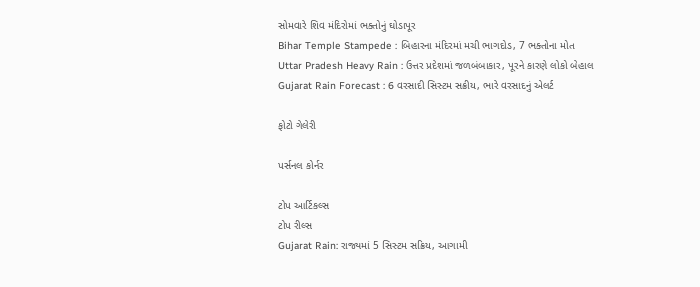સોમવારે શિવ મંદિરોમાં ભક્તોનું ઘોડાપૂર
Bihar Temple Stampede : બિહારના મંદિરમાં મચી ભાગદોડ, 7 ભક્તોના મોત
Uttar Pradesh Heavy Rain : ઉત્તર પ્રદેશમાં જળબંબાકાર, પૂરને કારણે લોકો બેહાલ
Gujarat Rain Forecast : 6 વરસાદી સિસ્ટમ સક્રીય, ભારે વરસાદનું એલર્ટ

ફોટો ગેલેરી

પર્સનલ કોર્નર

ટોપ આર્ટિકલ્સ
ટોપ રીલ્સ
Gujarat Rain: રાજ્યમાં 5 સિસ્ટમ સક્રિય, આગામી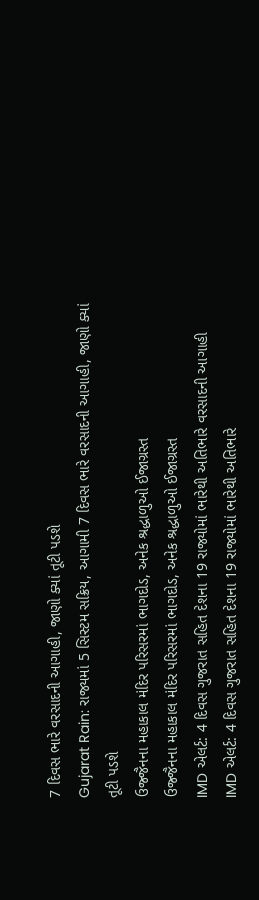7 દિવસ ભારે વરસાદની આગાહી, જાણો ક્યાં તૂટી પડશે
Gujarat Rain: રાજ્યમાં 5 સિસ્ટમ સક્રિય, આગામી 7 દિવસ ભારે વરસાદની આગાહી, જાણો ક્યાં તૂટી પડશે
ઉજ્જૈનના મહાકાલ મંદિર પરિસરમાં ભાગદોડ, અનેક શ્રદ્ધાળુઓ ઈજાગ્રસ્ત
ઉજ્જૈનના મહાકાલ મંદિર પરિસરમાં ભાગદોડ, અનેક શ્રદ્ધાળુઓ ઈજાગ્રસ્ત
IMD એલર્ટ: 4 દિવસ ગુજરાત સહિત દેશના 19 રાજ્યોમાં ભારેથી અતિભારે વરસાદની આગાહી
IMD એલર્ટ: 4 દિવસ ગુજરાત સહિત દેશના 19 રાજ્યોમાં ભારેથી અતિભારે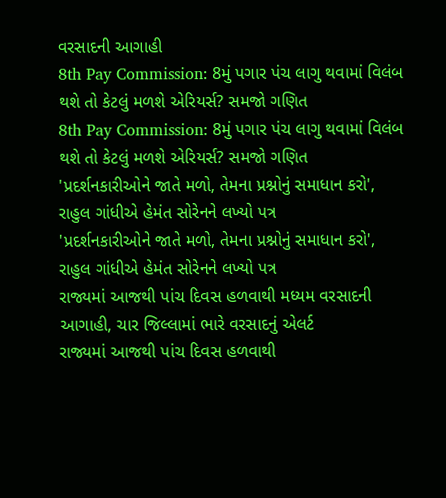વરસાદની આગાહી
8th Pay Commission: 8મું પગાર પંચ લાગુ થવામાં વિલંબ થશે તો કેટલું મળશે એરિયર્સ? સમજો ગણિત
8th Pay Commission: 8મું પગાર પંચ લાગુ થવામાં વિલંબ થશે તો કેટલું મળશે એરિયર્સ? સમજો ગણિત
'પ્રદર્શનકારીઓને જાતે મળો, તેમના પ્રશ્નોનું સમાધાન કરો', રાહુલ ગાંધીએ હેમંત સોરેનને લખ્યો પત્ર
'પ્રદર્શનકારીઓને જાતે મળો, તેમના પ્રશ્નોનું સમાધાન કરો', રાહુલ ગાંધીએ હેમંત સોરેનને લખ્યો પત્ર
રાજ્યમાં આજથી પાંચ દિવસ હળવાથી મધ્યમ વરસાદની આગાહી, ચાર જિલ્લામાં ભારે વરસાદનું એલર્ટ
રાજ્યમાં આજથી પાંચ દિવસ હળવાથી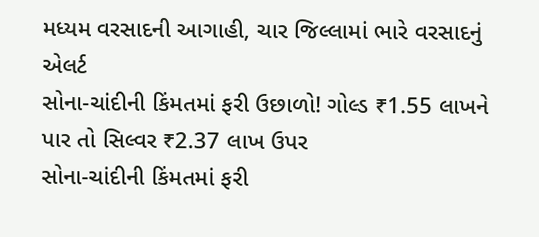મધ્યમ વરસાદની આગાહી, ચાર જિલ્લામાં ભારે વરસાદનું એલર્ટ
સોના-ચાંદીની કિંમતમાં ફરી ઉછાળો! ગોલ્ડ ₹1.55 લાખને પાર તો સિલ્વર ₹2.37 લાખ ઉપર
સોના-ચાંદીની કિંમતમાં ફરી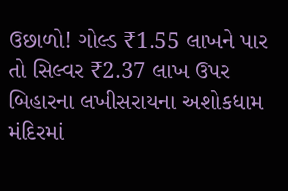ઉછાળો! ગોલ્ડ ₹1.55 લાખને પાર તો સિલ્વર ₹2.37 લાખ ઉપર
બિહારના લખીસરાયના અશોકધામ મંદિરમાં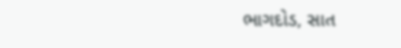ભાગદોડ, સાત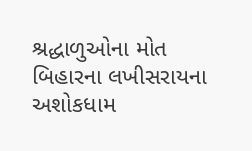શ્રદ્ધાળુઓના મોત
બિહારના લખીસરાયના અશોકધામ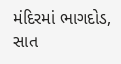મંદિરમાં ભાગદોડ, સાત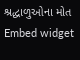શ્રદ્ધાળુઓના મોત
Embed widget